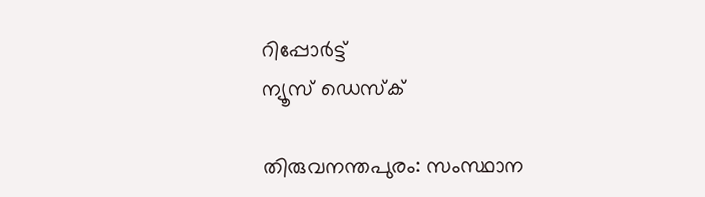റിപ്പോര്‍ട്ട്
ന്യൂസ് ഡെസ്ക്

തിരുവനന്തപുരം: സംസ്ഥാന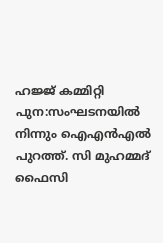ഹജ്ജ് കമ്മിറ്റി പുന:സംഘടനയില്‍ നിന്നും ഐഎന്‍എല്‍ പുറത്ത്. സി മുഹമ്മദ് ഫൈസി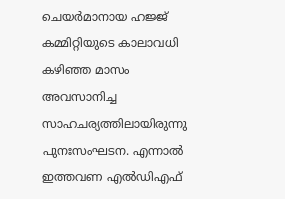ചെയര്‍മാനായ ഹജ്ജ് കമ്മിറ്റിയുടെ കാലാവധി കഴിഞ്ഞ മാസം അവസാനിച്ച സാഹചര്യത്തിലായിരുന്നു പുനഃസംഘടന. എന്നാല്‍ ഇത്തവണ എല്‍ഡിഎഫ്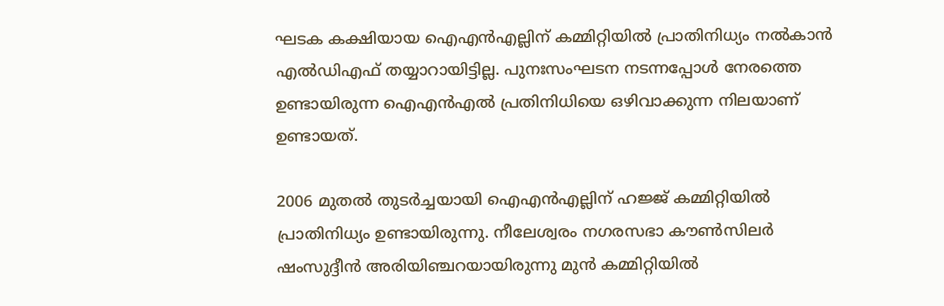ഘടക കക്ഷിയായ ഐഎന്‍എല്ലിന് കമ്മിറ്റിയില്‍ പ്രാതിനിധ്യം നല്‍കാന്‍ എല്‍ഡിഎഫ് തയ്യാറായിട്ടില്ല. പുനഃസംഘടന നടന്നപ്പോള്‍ നേരത്തെ ഉണ്ടായിരുന്ന ഐഎന്‍എല്‍ പ്രതിനിധിയെ ഒഴിവാക്കുന്ന നിലയാണ് ഉണ്ടായത്.

2006 മുതല്‍ തുടര്‍ച്ചയായി ഐഎന്‍എല്ലിന് ഹജ്ജ് കമ്മിറ്റിയില്‍ പ്രാതിനിധ്യം ഉണ്ടായിരുന്നു. നീലേശ്വരം നഗരസഭാ കൗണ്‍സിലര്‍ ഷംസുദ്ദീന്‍ അരിയിഞ്ചറയായിരുന്നു മുന്‍ കമ്മിറ്റിയില്‍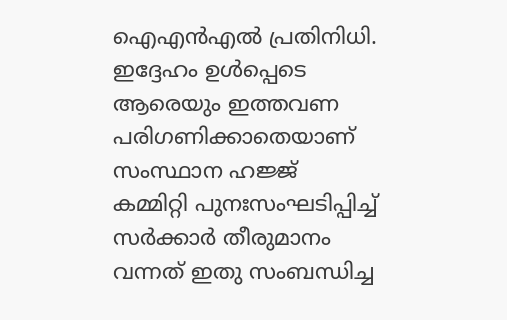ഐഎന്‍എല്‍ പ്രതിനിധി. ഇദ്ദേഹം ഉള്‍പ്പെടെ ആരെയും ഇത്തവണ പരിഗണിക്കാതെയാണ് സംസ്ഥാന ഹജ്ജ് കമ്മിറ്റി പുനഃസംഘടിപ്പിച്ച് സര്‍ക്കാര്‍ തീരുമാനം വന്നത് ഇതു സംബന്ധിച്ച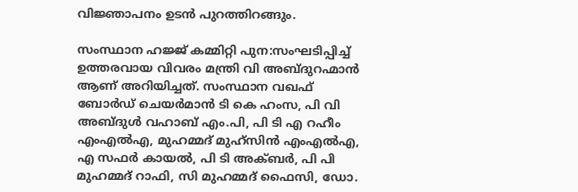വിജ്ഞാപനം ഉടന്‍ പുറത്തിറങ്ങും.

സംസ്ഥാന ഹജ്ജ് കമ്മിറ്റി പുന:സംഘടിപ്പിച്ച് ഉത്തരവായ വിവരം മന്ത്രി വി അബ്ദുറഹ്മാന്‍ ആണ് അറിയിച്ചത്. സംസ്ഥാന വഖഫ് ബോര്‍ഡ് ചെയര്‍മാന്‍ ടി കെ ഹംസ, പി വി അബ്ദുള്‍ വഹാബ് എം.പി, പി ടി എ റഹീം എംഎല്‍എ, മുഹമ്മദ് മുഹ്‌സിന്‍ എംഎല്‍എ, എ സഫര്‍ കായല്‍, പി ടി അക്ബര്‍, പി പി മുഹമ്മദ് റാഫി, സി മുഹമ്മദ് ഫൈസി, ഡോ.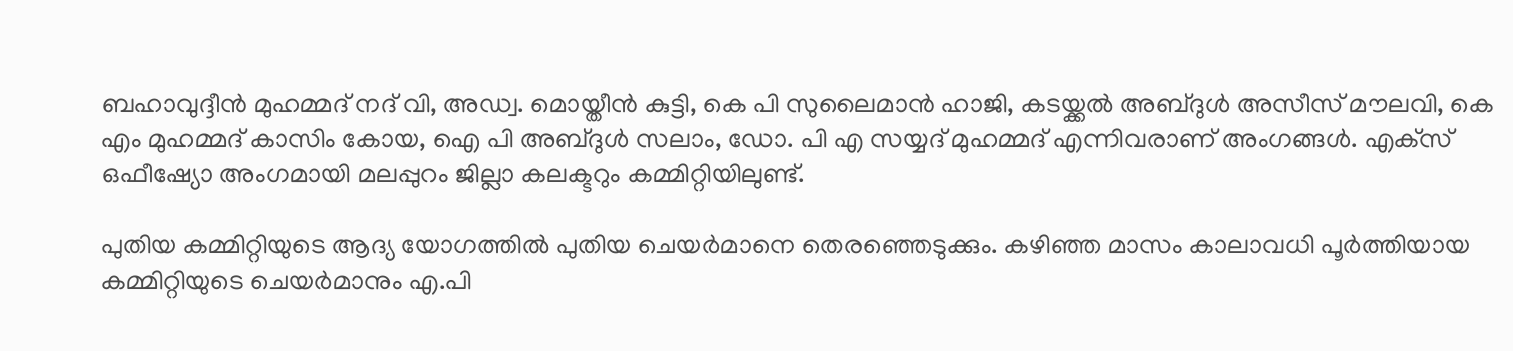ബഹാവുദ്ദീന്‍ മുഹമ്മദ് നദ് വി, അഡ്വ. മൊയ്തീന്‍ കുട്ടി, കെ പി സുലൈമാന്‍ ഹാജി, കടയ്ക്കല്‍ അബ്ദുള്‍ അസീസ് മൗലവി, കെ എം മുഹമ്മദ് കാസിം കോയ, ഐ പി അബ്ദുള്‍ സലാം, ഡോ. പി എ സയ്യദ് മുഹമ്മദ് എന്നിവരാണ് അംഗങ്ങള്‍. എക്‌സ് ഒഫീഷ്യോ അംഗമായി മലപ്പുറം ജില്ലാ കലക്ടറും കമ്മിറ്റിയിലുണ്ട്.

പുതിയ കമ്മിറ്റിയുടെ ആദ്യ യോഗത്തില്‍ പുതിയ ചെയര്‍മാനെ തെരഞ്ഞെടുക്കും. കഴിഞ്ഞ മാസം കാലാവധി പൂര്‍ത്തിയായ കമ്മിറ്റിയുടെ ചെയര്‍മാനും എ.പി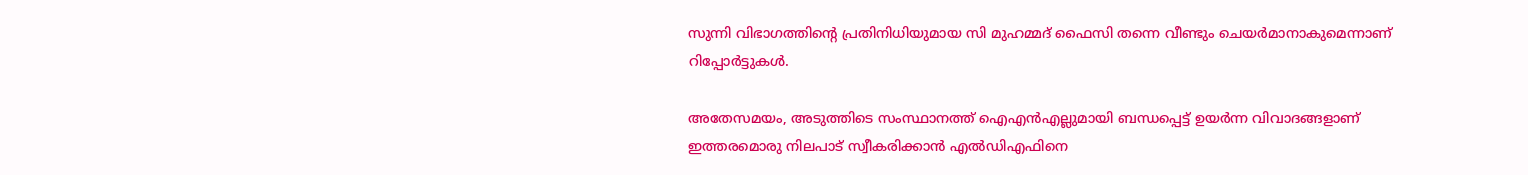സുന്നി വിഭാഗത്തിന്റെ പ്രതിനിധിയുമായ സി മുഹമ്മദ് ഫൈസി തന്നെ വീണ്ടും ചെയര്‍മാനാകുമെന്നാണ് റിപ്പോര്‍ട്ടുകള്‍.

അതേസമയം, അടുത്തിടെ സംസ്ഥാനത്ത് ഐഎന്‍എല്ലുമായി ബന്ധപ്പെട്ട് ഉയര്‍ന്ന വിവാദങ്ങളാണ് ഇത്തരമൊരു നിലപാട് സ്വീകരിക്കാന്‍ എല്‍ഡിഎഫിനെ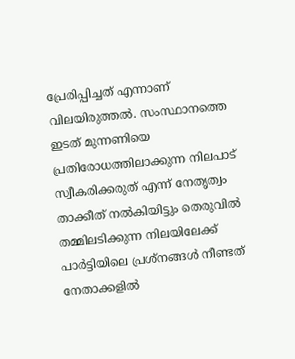പ്രേരിപ്പിച്ചത് എന്നാണ് വിലയിരുത്തല്‍. സംസ്ഥാനത്തെ ഇടത് മുന്നണിയെ പ്രതിരോധത്തിലാക്കുന്ന നിലപാട് സ്വീകരിക്കരുത് എന്ന് നേതൃത്വം താക്കീത് നല്‍കിയിട്ടും തെരുവില്‍ തമ്മിലടിക്കുന്ന നിലയിലേക്ക് പാര്‍ട്ടിയിലെ പ്രശ്‌നങ്ങള്‍ നീണ്ടത് നേതാക്കളില്‍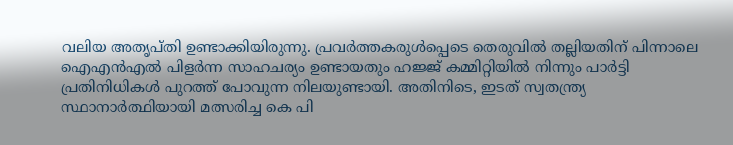വലിയ അതൃപ്തി ഉണ്ടാക്കിയിരുന്നു. പ്രവര്‍ത്തകരുള്‍പ്പെടെ തെരുവില്‍ തല്ലിയതിന് പിന്നാലെ ഐഎന്‍എല്‍ പിളര്‍ന്ന സാഹചര്യം ഉണ്ടായതും ഹജ്ജ് കമ്മിറ്റിയില്‍ നിന്നും പാര്‍ട്ടി പ്രതിനിധികള്‍ പുറത്ത് പോവുന്ന നിലയുണ്ടായി. അതിനിടെ, ഇടത് സ്വതന്ത്ര്യ സ്ഥാനാര്‍ത്ഥിയായി മത്സരിച്ച കെ പി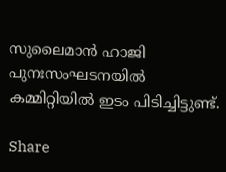സുലൈമാന്‍ ഹാജി പുനഃസംഘടനയില്‍ കമ്മിറ്റിയില്‍ ഇടം പിടിച്ചിട്ടുണ്ട്.

Share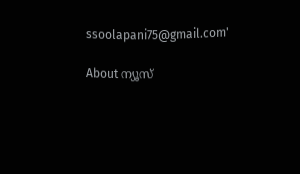ssoolapani75@gmail.com'

About ന്യൂസ്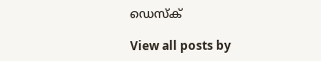ഡെസ്ക്

View all posts by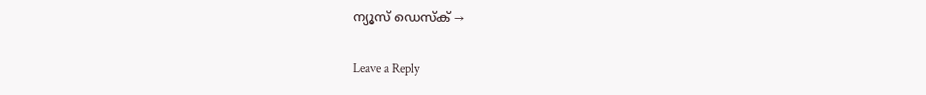ന്യൂസ് ഡെസ്ക് →

Leave a Reply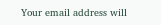Your email address will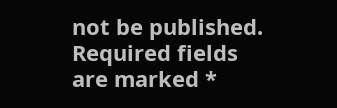not be published. Required fields are marked *